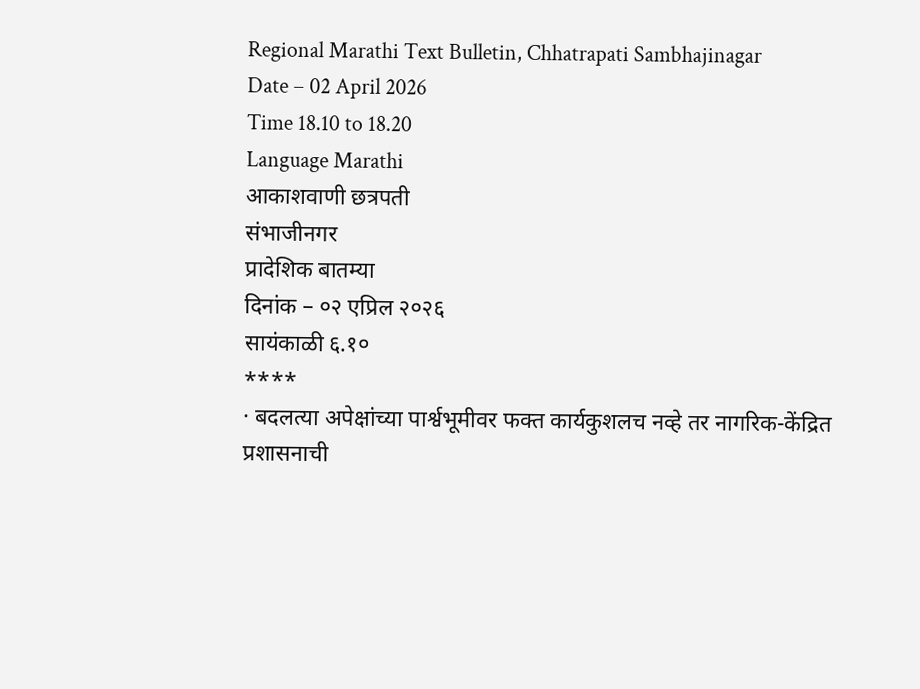Regional Marathi Text Bulletin, Chhatrapati Sambhajinagar
Date – 02 April 2026
Time 18.10 to 18.20
Language Marathi
आकाशवाणी छत्रपती
संभाजीनगर
प्रादेशिक बातम्या
दिनांक – ०२ एप्रिल २०२६
सायंकाळी ६.१०
****
· बदलत्या अपेक्षांच्या पार्श्वभूमीवर फक्त कार्यकुशलच नव्हे तर नागरिक-केंद्रित
प्रशासनाची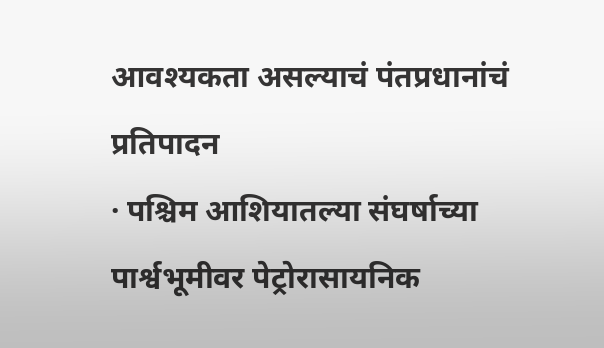आवश्यकता असल्याचं पंतप्रधानांचं प्रतिपादन
· पश्चिम आशियातल्या संघर्षाच्या पार्श्वभूमीवर पेट्रोरासायनिक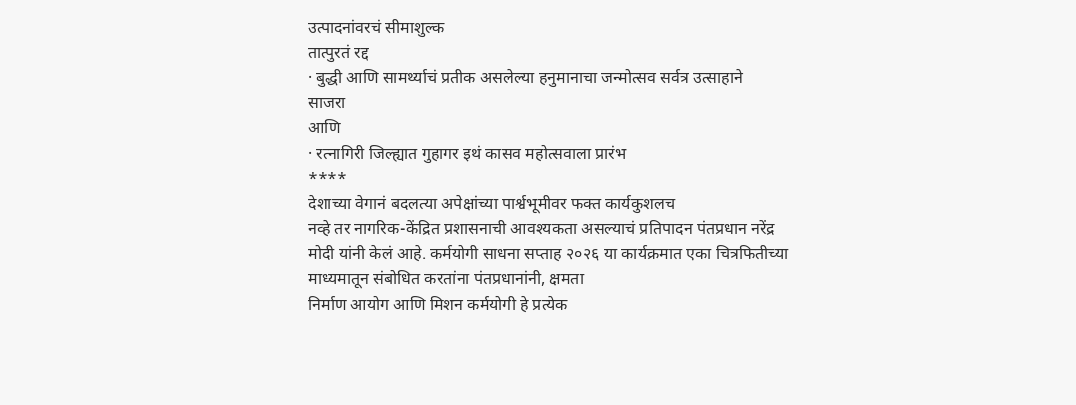उत्पादनांवरचं सीमाशुल्क
तात्पुरतं रद्द
· बुद्धी आणि सामर्थ्याचं प्रतीक असलेल्या हनुमानाचा जन्मोत्सव सर्वत्र उत्साहाने
साजरा
आणि
· रत्नागिरी जिल्ह्यात गुहागर इथं कासव महोत्सवाला प्रारंभ
****
देशाच्या वेगानं बदलत्या अपेक्षांच्या पार्श्वभूमीवर फक्त कार्यकुशलच
नव्हे तर नागरिक-केंद्रित प्रशासनाची आवश्यकता असल्याचं प्रतिपादन पंतप्रधान नरेंद्र
मोदी यांनी केलं आहे. कर्मयोगी साधना सप्ताह २०२६ या कार्यक्रमात एका चित्रफितीच्या
माध्यमातून संबोधित करतांना पंतप्रधानांनी, क्षमता
निर्माण आयोग आणि मिशन कर्मयोगी हे प्रत्येक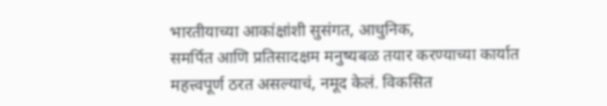भारतीयाच्या आकांक्षांशी सुसंगत, आधुनिक,
समर्पित आणि प्रतिसादक्षम मनुष्यबळ तयार करण्याच्या कार्यात
महत्त्वपूर्ण ठरत असल्याचं, नमूद केलं. विकसित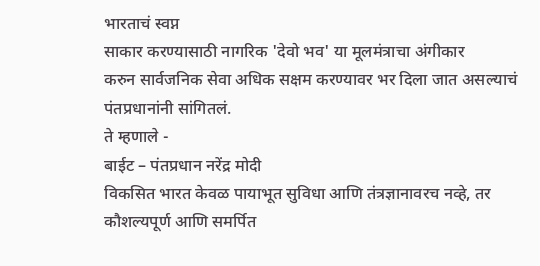भारताचं स्वप्न
साकार करण्यासाठी नागरिक 'देवो भव' या मूलमंत्राचा अंगीकार
करुन सार्वजनिक सेवा अधिक सक्षम करण्यावर भर दिला जात असल्याचं पंतप्रधानांनी सांगितलं.
ते म्हणाले -
बाईट – पंतप्रधान नरेंद्र मोदी
विकसित भारत केवळ पायाभूत सुविधा आणि तंत्रज्ञानावरच नव्हे, तर कौशल्यपूर्ण आणि समर्पित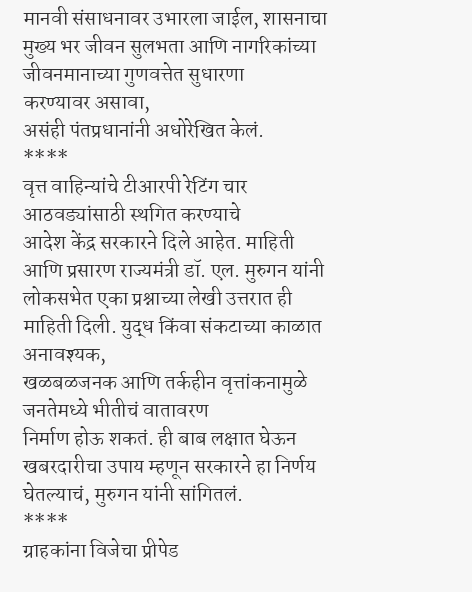मानवी संसाधनावर उभारला जाईल, शासनाचा मुख्य भर जीवन सुलभता आणि नागरिकांच्या जीवनमानाच्या गुणवत्तेत सुधारणा
करण्यावर असावा,
असंही पंतप्रधानांनी अधोरेखित केलं.
****
वृत्त वाहिन्यांचे टीआरपी रेटिंग चार आठवड्यांसाठी स्थगित करण्याचे
आदेश केंद्र सरकारने दिले आहेत. माहिती आणि प्रसारण राज्यमंत्री डॉ. एल. मुरुगन यांनी
लोकसभेत एका प्रश्नाच्या लेखी उत्तरात ही माहिती दिली. युद्ध किंवा संकटाच्या काळात
अनावश्यक,
खळबळजनक आणि तर्कहीन वृत्तांकनामुळे जनतेमध्ये भीतीचं वातावरण
निर्माण होऊ शकतं. ही बाब लक्षात घेऊन खबरदारीचा उपाय म्हणून सरकारने हा निर्णय घेतल्याचं, मुरुगन यांनी सांगितलं.
****
ग्राहकांना विजेचा प्रीपेड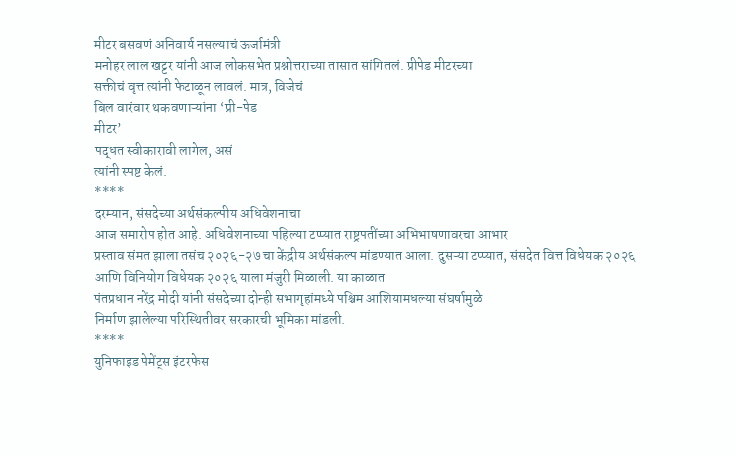मीटर बसवणं अनिवार्य नसल्याचं ऊर्जामंत्री
मनोहर लाल खट्टर यांनी आज लोकसभेत प्रश्नोत्तराच्या तासात सांगितलं. प्रीपेड मीटरच्या
सक्तीचं वृत्त त्यांनी फेटाळून लावलं. मात्र, विजेचं
बिल वारंवार थकवणाऱ्यांना ‘प्री-पेड
मीटर’
पद्धत स्वीकारावी लागेल, असं
त्यांनी स्पष्ट केलं.
****
दरम्यान, संसदेच्या अर्थसंकल्पीय अधिवेशनाचा
आज समारोप होत आहे. अधिवेशनाच्या पहिल्या टप्प्यात राष्ट्रपतींच्या अभिभाषणावरचा आभार
प्रस्ताव संमत झाला तसंच २०२६-२७ चा केंद्रीय अर्थसंकल्प मांडण्यात आला. दुसऱ्या टप्प्यात, संसदेत वित्त विधेयक २०२६ आणि विनियोग विधेयक २०२६ याला मंजुरी मिळाली. या काळात
पंतप्रधान नरेंद्र मोदी यांनी संसदेच्या दोन्ही सभागृहांमध्ये पश्चिम आशियामधल्या संघर्षामुळे
निर्माण झालेल्या परिस्थितीवर सरकारची भूमिका मांडली.
****
युनिफाइड पेमेंट्स इंटरफेस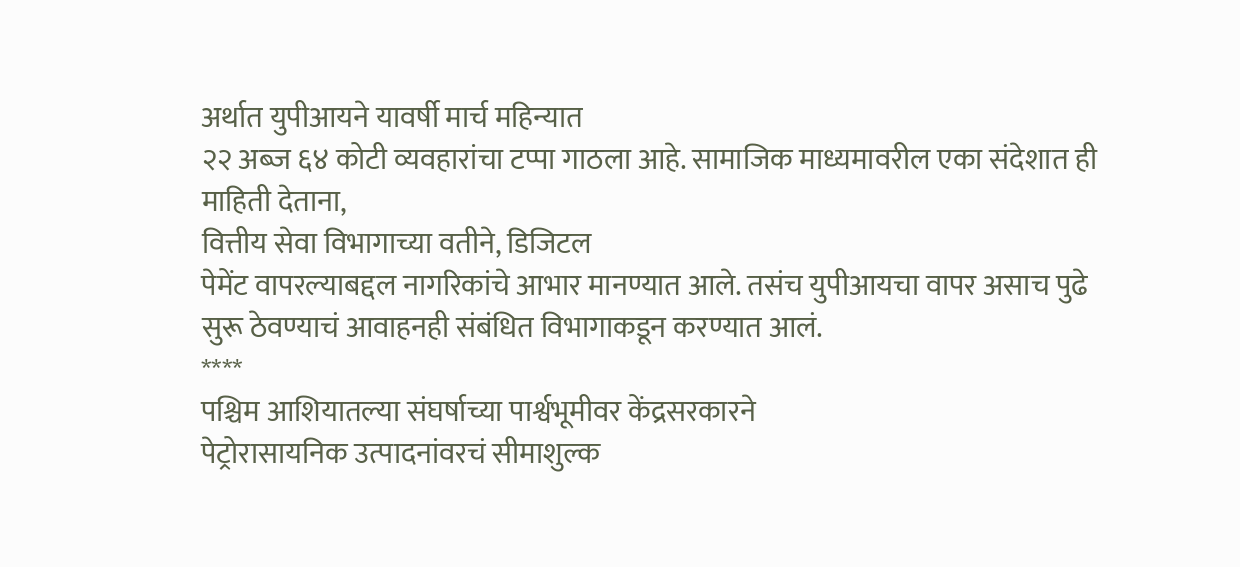अर्थात युपीआयने यावर्षी मार्च महिन्यात
२२ अब्ज ६४ कोटी व्यवहारांचा टप्पा गाठला आहे. सामाजिक माध्यमावरील एका संदेशात ही
माहिती देताना,
वित्तीय सेवा विभागाच्या वतीने, डिजिटल
पेमेंट वापरल्याबद्दल नागरिकांचे आभार मानण्यात आले. तसंच युपीआयचा वापर असाच पुढे
सुरू ठेवण्याचं आवाहनही संबंधित विभागाकडून करण्यात आलं.
****
पश्चिम आशियातल्या संघर्षाच्या पार्श्वभूमीवर केंद्रसरकारने
पेट्रोरासायनिक उत्पादनांवरचं सीमाशुल्क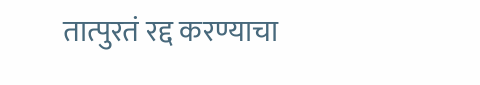तात्पुरतं रद्द करण्याचा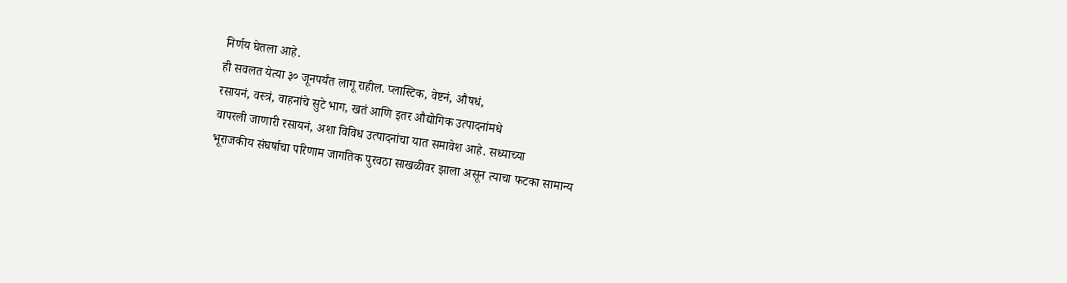निर्णय घेतला आहे.
ही सवलत येत्या ३० जूनपर्यंत लागू राहील. प्लास्टिक, वेष्टनं, औषधं,
रसायनं, वस्त्रं, वाहनांचे सुटे भाग, खतं आणि इतर औद्योगिक उत्पादनांमधे
वापरली जाणारी रसायनं, अशा विविध उत्पादनांचा यात समावेश आहे. सध्याच्या
भूराजकीय संघर्षाचा परिणाम जागतिक पुरवठा साखळीवर झाला असून त्याचा फटका सामान्य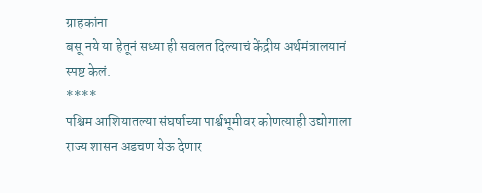ग्राहकांना
बसू नये या हेतूनं सध्या ही सवलत दिल्याचं केंद्रीय अर्थमंत्रालयानं स्पष्ट केलं.
****
पश्चिम आशियातल्या संघर्षाच्या पार्श्वभूमीवर कोणत्याही उद्योगाला
राज्य शासन अडचण येऊ देणार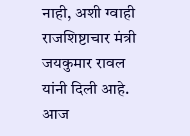नाही, अशी ग्वाही राजशिष्टाचार मंत्री
जयकुमार रावल यांनी दिली आहे. आज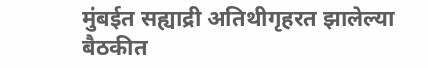मुंबईत सह्याद्री अतिथीगृहरत झालेल्या बैठकीत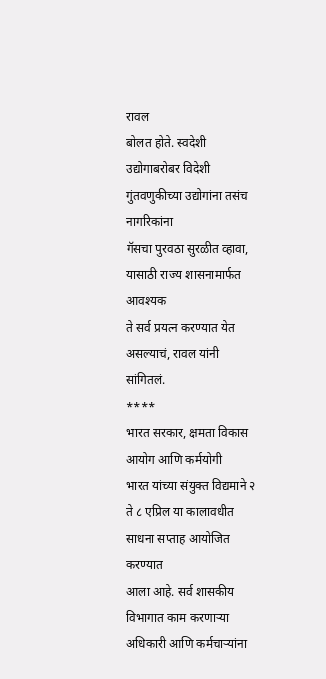रावल
बोलत होते. स्वदेशी उद्योगाबरोबर विदेशी गुंतवणुकीच्या उद्योगांना तसंच नागरिकांना
गॅसचा पुरवठा सुरळीत व्हावा, यासाठी राज्य शासनामार्फत आवश्यक
ते सर्व प्रयत्न करण्यात येत असल्याचं, रावल यांनी सांगितलं.
****
भारत सरकार, क्षमता विकास आयोग आणि कर्मयोगी
भारत यांच्या संयुक्त विद्यमाने २ ते ८ एप्रिल या कालावधीत साधना सप्ताह आयोजित करण्यात
आला आहे. सर्व शासकीय विभागात काम करणाऱ्या अधिकारी आणि कर्मचाऱ्यांना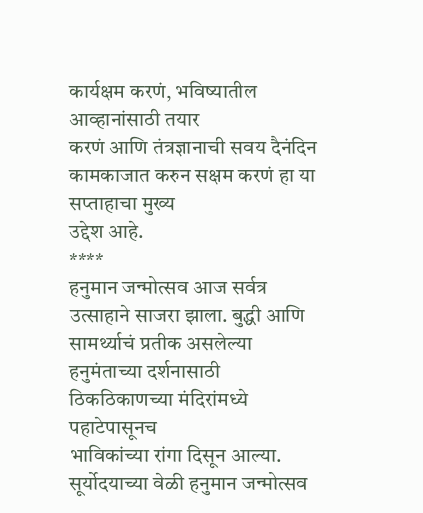कार्यक्षम करणं, भविष्यातील आव्हानांसाठी तयार
करणं आणि तंत्रज्ञानाची सवय दैनंदिन कामकाजात करुन सक्षम करणं हा या सप्ताहाचा मुख्य
उद्देश आहे.
****
हनुमान जन्मोत्सव आज सर्वत्र उत्साहाने साजरा झाला. बुद्धी आणि
सामर्थ्याचं प्रतीक असलेल्या हनुमंताच्या दर्शनासाठी ठिकठिकाणच्या मंदिरांमध्ये पहाटेपासूनच
भाविकांच्या रांगा दिसून आल्या. सूर्योदयाच्या वेळी हनुमान जन्मोत्सव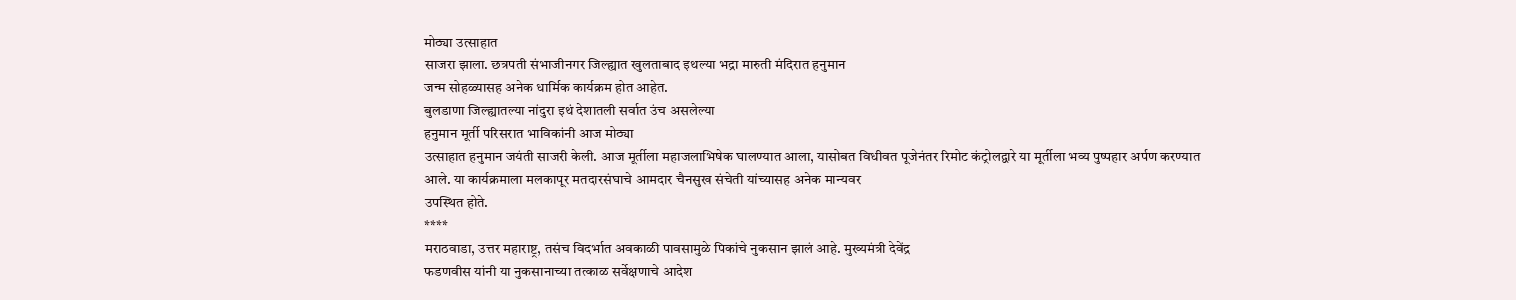मोठ्या उत्साहात
साजरा झाला. छत्रपती संभाजीनगर जिल्ह्यात खुलताबाद इथल्या भद्रा मारुती मंदिरात हनुमान
जन्म सोहळ्यासह अनेक धार्मिक कार्यक्रम होत आहेत.
बुलडाणा जिल्ह्यातल्या नांदुरा इथं देशातली सर्वात उंच असलेल्या
हनुमान मूर्ती परिसरात भाविकांनी आज मोठ्या
उत्साहात हनुमान जयंती साजरी केली. आज मूर्तीला महाजलाभिषेक घालण्यात आला, यासोबत विधीवत पूजेनंतर रिमोट कंट्रोलद्वारे या मूर्तीला भव्य पुष्पहार अर्पण करण्यात
आले. या कार्यक्रमाला मलकापूर मतदारसंघाचे आमदार चैनसुख संचेती यांच्यासह अनेक मान्यवर
उपस्थित होते.
****
मराठवाडा, उत्तर महाराष्ट्र, तसंच विदर्भात अवकाळी पावसामुळे पिकांचे नुकसान झालं आहे. मुख्यमंत्री देवेंद्र
फडणवीस यांनी या नुकसानाच्या तत्काळ सर्वेक्षणाचे आदेश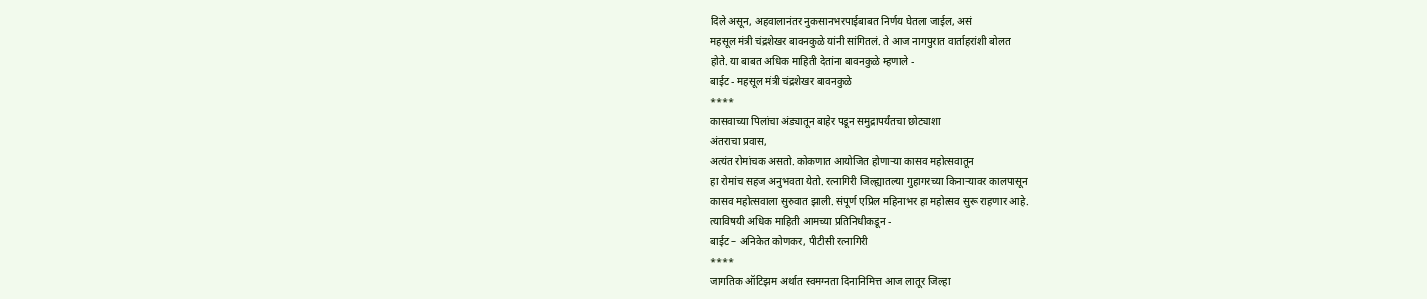दिले असून, अहवालानंतर नुकसानभरपाईबाबत निर्णय घेतला जाईल, असं
महसूल मंत्री चंद्रशेखर बावनकुळे यांनी सांगितलं. ते आज नागपुरात वार्ताहरांशी बोलत
होते. या बाबत अधिक माहिती देतांना बावनकुळे म्हणाले -
बाईट - महसूल मंत्री चंद्रशेखर बावनकुळे
****
कासवाच्या पिलांचा अंड्यातून बाहेर पडून समुद्रापर्यंतचा छोट्याशा
अंतराचा प्रवास,
अत्यंत रोमांचक असतो. कोकणात आयोजित होणाऱ्या कासव महोत्सवातून
हा रोमांच सहज अनुभवता येतो. रत्नागिरी जिल्ह्यातल्या गुहागरच्या किनाऱ्यावर कालपासून
कासव महोत्सवाला सुरुवात झाली. संपूर्ण एप्रिल महिनाभर हा महोत्सव सुरू राहणार आहे.
त्याविषयी अधिक माहिती आमच्या प्रतिनिधीकडून -
बाईट – अनिकेत कोणकर, पीटीसी रत्नागिरी
****
जागतिक ऑटिझम अर्थात स्वमग्नता दिनानिमित्त आज लातूर जिल्हा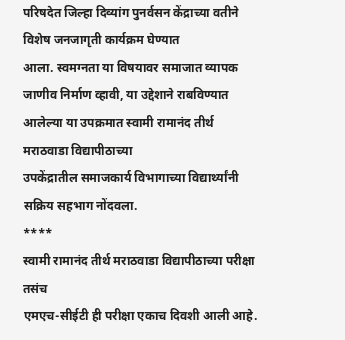परिषदेत जिल्हा दिव्यांग पुनर्वसन केंद्राच्या वतीने विशेष जनजागृती कार्यक्रम घेण्यात
आला. स्वमग्नता या विषयावर समाजात व्यापक जाणीव निर्माण व्हावी, या उद्देशाने राबविण्यात आलेल्या या उपक्रमात स्वामी रामानंद तीर्थ मराठवाडा विद्यापीठाच्या
उपकेंद्रातील समाजकार्य विभागाच्या विद्यार्थ्यांनी सक्रिय सहभाग नोंदवला.
****
स्वामी रामानंद तीर्थ मराठवाडा विद्यापीठाच्या परीक्षा तसंच
एमएच-सीईटी ही परीक्षा एकाच दिवशी आली आहे.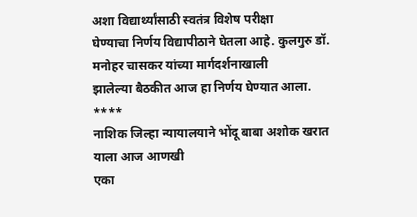अशा विद्यार्थ्यांसाठी स्वतंत्र विशेष परीक्षा
घेण्याचा निर्णय विद्यापीठाने घेतला आहे. कुलगुरु डॉ. मनोहर चासकर यांच्या मार्गदर्शनाखाली
झालेल्या बैठकीत आज हा निर्णय घेण्यात आला.
****
नाशिक जिल्हा न्यायालयाने भोंदू बाबा अशोक खरात याला आज आणखी
एका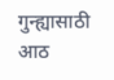गुन्ह्यासाठी आठ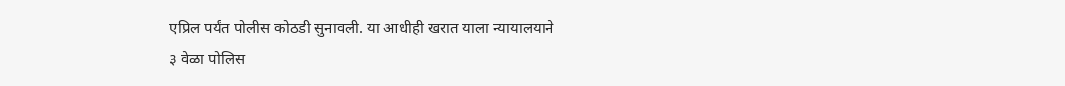एप्रिल पर्यंत पोलीस कोठडी सुनावली. या आधीही खरात याला न्यायालयाने
३ वेळा पोलिस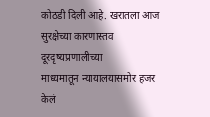कोठडी दिली आहे. खरातला आज सुरक्षेच्या कारणास्तव दूरदृष्यप्रणालीच्या
माध्यमातून न्यायालयासमोर हजर केलं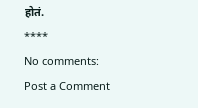होतं.
****
No comments:
Post a Comment